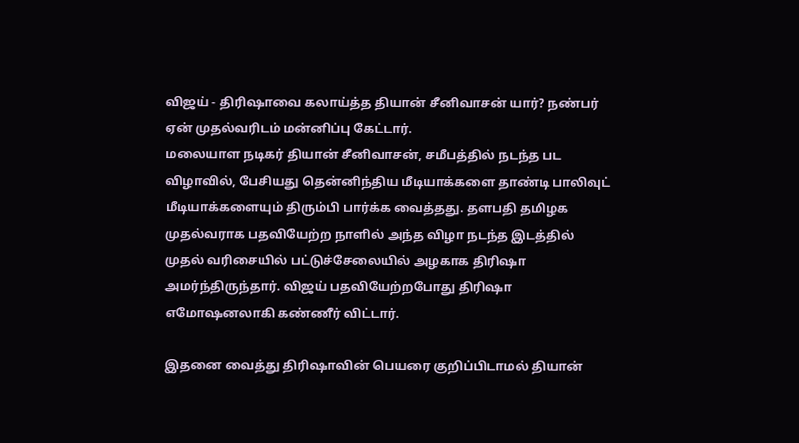விஜய் - திரிஷாவை கலாய்த்த தியான் சீனிவாசன் யார்? நண்பர் ஏன் முதல்வரிடம் மன்னிப்பு கேட்டார்.
மலையாள நடிகர் தியான் சீனிவாசன், சமீபத்தில் நடந்த பட விழாவில், பேசியது தென்னிந்திய மீடியாக்களை தாண்டி பாலிவுட் மீடியாக்களையும் திரும்பி பார்க்க வைத்தது. தளபதி தமிழக முதல்வராக பதவியேற்ற நாளில் அந்த விழா நடந்த இடத்தில் முதல் வரிசையில் பட்டுச்சேலையில் அழகாக திரிஷா அமர்ந்திருந்தார். விஜய் பதவியேற்றபோது திரிஷா எமோஷனலாகி கண்ணீர் விட்டார்.

இதனை வைத்து திரிஷாவின் பெயரை குறிப்பிடாமல் தியான்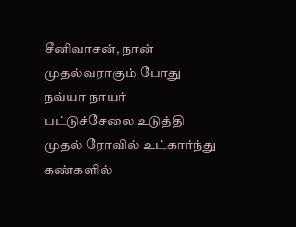சீனிவாசன், நான் முதல்வராகும் போது நவ்யா நாயர் பட்டுச்சேலை உடுத்தி முதல் ரோவில் உட்கார்ந்து கண்களில்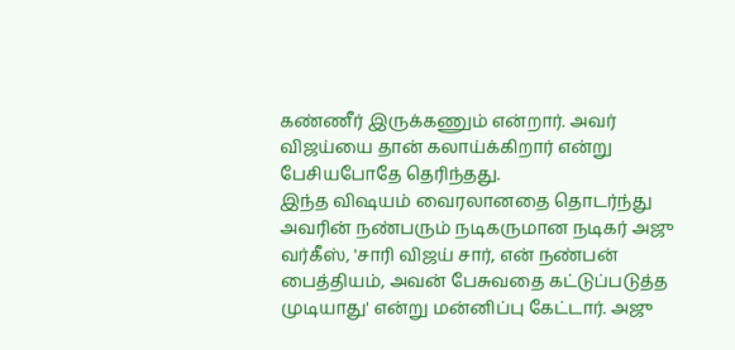கண்ணீர் இருக்கணும் என்றார். அவர் விஜய்யை தான் கலாய்க்கிறார் என்று பேசியபோதே தெரிந்தது.
இந்த விஷயம் வைரலானதை தொடர்ந்து அவரின் நண்பரும் நடிகருமான நடிகர் அஜு வர்கீஸ், 'சாரி விஜய் சார், என் நண்பன் பைத்தியம், அவன் பேசுவதை கட்டுப்படுத்த முடியாது' என்று மன்னிப்பு கேட்டார். அஜு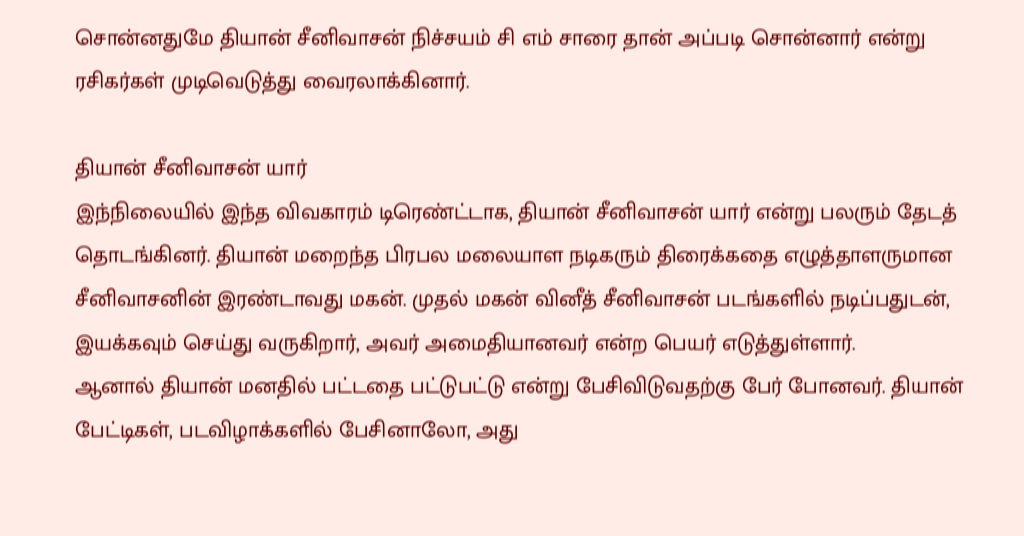சொன்னதுமே தியான் சீனிவாசன் நிச்சயம் சி எம் சாரை தான் அப்படி சொன்னார் என்று ரசிகர்கள் முடிவெடுத்து வைரலாக்கினார்.

தியான் சீனிவாசன் யார்
இந்நிலையில் இந்த விவகாரம் டிரெண்ட்டாக, தியான் சீனிவாசன் யார் என்று பலரும் தேடத் தொடங்கினர். தியான் மறைந்த பிரபல மலையாள நடிகரும் திரைக்கதை எழுத்தாளருமான சீனிவாசனின் இரண்டாவது மகன். முதல் மகன் வினீத் சீனிவாசன் படங்களில் நடிப்பதுடன், இயக்கவும் செய்து வருகிறார், அவர் அமைதியானவர் என்ற பெயர் எடுத்துள்ளார்.
ஆனால் தியான் மனதில் பட்டதை பட்டுபட்டு என்று பேசிவிடுவதற்கு பேர் போனவர். தியான் பேட்டிகள், படவிழாக்களில் பேசினாலோ, அது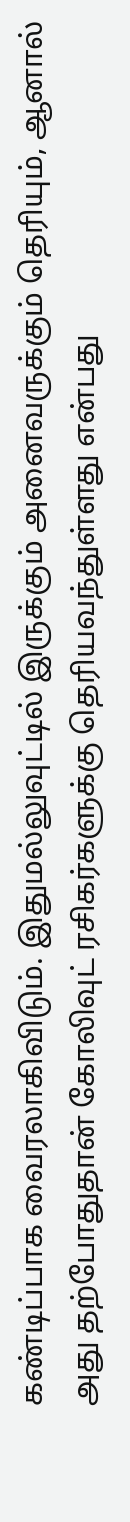கண்டிப்பாக வைரலாகிவிடும். இதுமல்லுவுட்டில் இருக்கும் அனைவருக்கும் தெரியும், ஆனால் அது தற்போதுதான் கோலிவுட் ரசிகர்களுக்கு தெரியவந்துள்ளது என்பது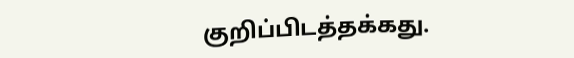குறிப்பிடத்தக்கது.